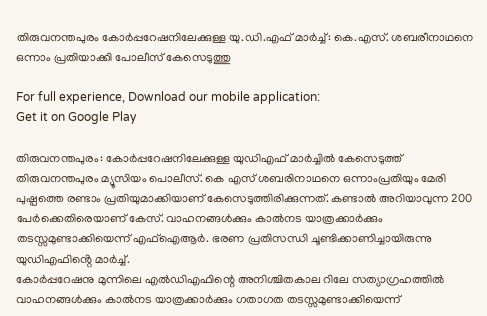തിരുവനന്തപുരം കോർപ്പറേഷനിലേക്കുള്ള യു.ഡി.എഫ് മാർച്ച്: കെ.എസ്. ശബരീനാഥനെ ഒന്നാം പ്രതിയാക്കി പോലീസ് കേസെടുത്തു

For full experience, Download our mobile application:
Get it on Google Play

തിരുവനന്തപുരം: കോർപ്പറേഷനിലേക്കുള്ള യുഡിഎഫ് മാർച്ചിൽ കേസെടുത്ത് തിരുവനന്തപുരം മ്യൂസിയം പൊലീസ്. കെ എസ് ശബരിനാഥനെ ഒന്നാംപ്രതിയും മേരി പുഷ്പത്തെ രണ്ടാം പ്രതിയുമാക്കിയാണ് കേസെടുത്തിരിക്കുന്നത്. കണ്ടാൽ അറിയാവുന്ന 200 പേർക്കെതിരെയാണ് കേസ്. വാഹനങ്ങൾക്കും കാൽനട യാത്രക്കാർക്കും തടസ്സമുണ്ടാക്കിയെന്ന് എഫ്ഐആർ. ഭരണ പ്രതിസന്ധി ചൂണ്ടിക്കാണിച്ചായിരുന്നു യുഡിഎഫിൻ്റെ മാർച്ച്.
കോർപ്പറേഷനു മുന്നിലെ എൽഡിഎഫിന്റെ അനിശ്ചിതകാല റിലേ സത്യാഗ്രഹത്തിൽ വാഹനങ്ങൾക്കും കാൽനട യാത്രക്കാർക്കും ഗതാഗത തടസ്സമുണ്ടാക്കിയെന്ന്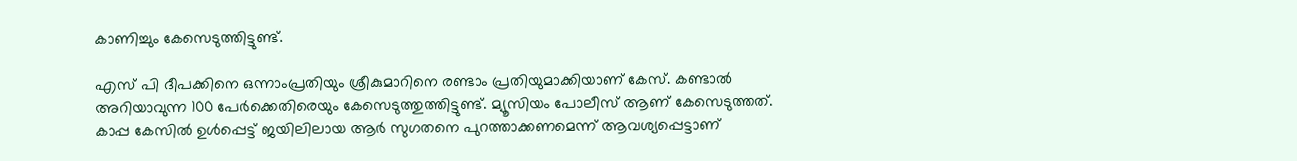കാണിച്ചും കേസെടുത്തിട്ടുണ്ട്.

എസ് പി ദീപക്കിനെ ഒന്നാംപ്രതിയും ശ്രീകുമാറിനെ രണ്ടാം പ്രതിയുമാക്കിയാണ് കേസ്. കണ്ടാൽ അറിയാവുന്ന 100 പേർക്കെതിരെയും കേസെടുത്തുത്തിട്ടുണ്ട്. മ്യൂസിയം പോലീസ് ആണ് കേസെടുത്തത്. കാപ്പ കേസിൽ ഉൾപ്പെട്ട് ജയിലിലായ ആർ സുഗതനെ പുറത്താക്കണമെന്ന് ആവശ്യപ്പെട്ടാണ്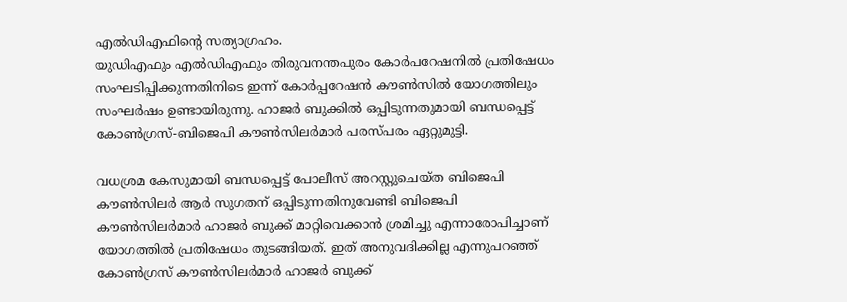എൽഡിഎഫിന്റെ സത്യാഗ്രഹം.
യുഡിഎഫും എൽഡിഎഫും തിരുവനന്തപുരം കോർപറേഷനിൽ പ്രതിഷേധം സംഘടിപ്പിക്കുന്നതിനിടെ ഇന്ന് കോ‍ർപ്പറേഷൻ കൗൺസിൽ യോഗത്തിലും സംഘർഷം ഉണ്ടായിരുന്നു. ഹാജർ ബുക്കിൽ ഒപ്പിടുന്നതുമായി ബന്ധപ്പെട്ട് കോൺഗ്രസ്-ബിജെപി കൗൺസിലർമാർ പരസ്പരം ഏറ്റുമുട്ടി.

വധശ്രമ കേസുമായി ബന്ധപ്പെട്ട് പോലീസ് അറസ്റ്റുചെയ്ത ബിജെപി കൗൺസിലർ ആർ സുഗതന് ഒപ്പിടുന്നതിനുവേണ്ടി ബിജെപി കൗൺസിലർമാർ ഹാജർ ബുക്ക് മാറ്റിവെക്കാൻ ശ്രമിച്ചു എന്നാരോപിച്ചാണ് യോഗത്തിൽ പ്രതിഷേധം തുടങ്ങിയത്. ഇത് അനുവദിക്കില്ല എന്നുപറഞ്ഞ് കോൺഗ്രസ് കൗൺസിലർമാർ ഹാജർ ബുക്ക്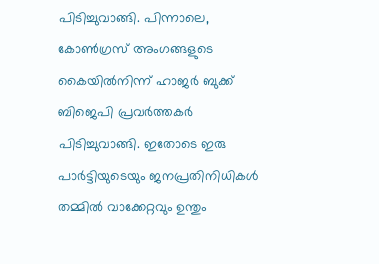പിടിച്ചുവാങ്ങി. പിന്നാലെ, കോൺഗ്രസ് അംഗങ്ങളുടെ കൈയിൽനിന്ന് ഹാജർ ബുക്ക് ബിജെപി പ്രവർത്തകർ പിടിച്ചുവാങ്ങി. ഇതോടെ ഇരു പാർട്ടിയുടെയും ജനപ്രതിനിധികൾ തമ്മിൽ വാക്കേറ്റവും ഉന്തും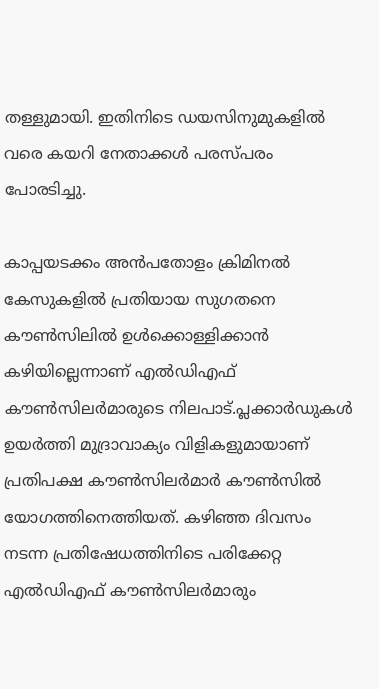തള്ളുമായി. ഇതിനിടെ ഡയസിനുമുകളിൽ വരെ കയറി നേതാക്കൾ പരസ്പരം പോരടിച്ചു.

കാപ്പയടക്കം അൻപതോളം ക്രിമിനൽ കേസുകളിൽ പ്രതിയായ സുഗതനെ കൗൺസിലിൽ ഉൾക്കൊള്ളിക്കാൻ കഴിയില്ലെന്നാണ് എൽഡിഎഫ് കൗൺസിലർമാരുടെ നിലപാട്.പ്ലക്കാർഡുകൾ ഉയർത്തി മുദ്രാവാക്യം വിളികളുമായാണ് പ്രതിപക്ഷ കൗൺസിലർമാർ കൗൺസിൽ യോഗത്തിനെത്തിയത്. കഴിഞ്ഞ ദിവസം നടന്ന പ്രതിഷേധത്തിനിടെ പരിക്കേറ്റ എൽഡിഎഫ് കൗൺസിലർമാരും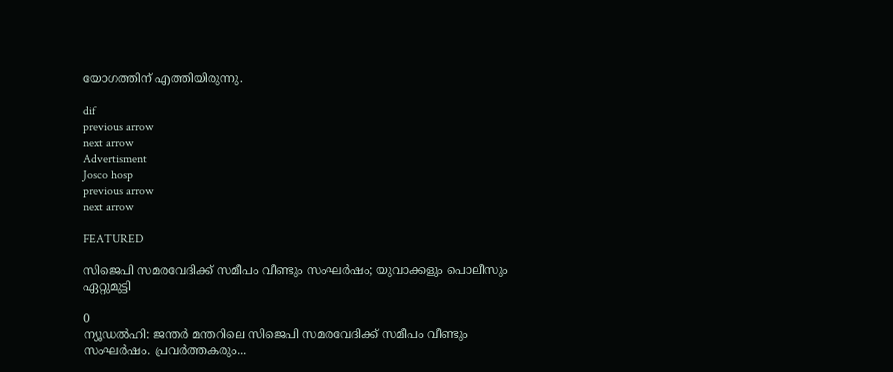യോഗത്തിന് എത്തിയിരുന്നു.

dif
previous arrow
next arrow
Advertisment
Josco hosp
previous arrow
next arrow

FEATURED

സിജെപി സമരവേദിക്ക് സമീപം വീണ്ടും സംഘര്‍ഷം; യുവാക്കളും പൊലീസും ഏറ്റുമുട്ടി

0
ന്യൂഡല്‍ഹി: ജന്തര്‍ മന്തറിലെ സിജെപി സമരവേദിക്ക് സമീപം വീണ്ടും സംഘര്‍ഷം. പ്രവര്‍ത്തകരും...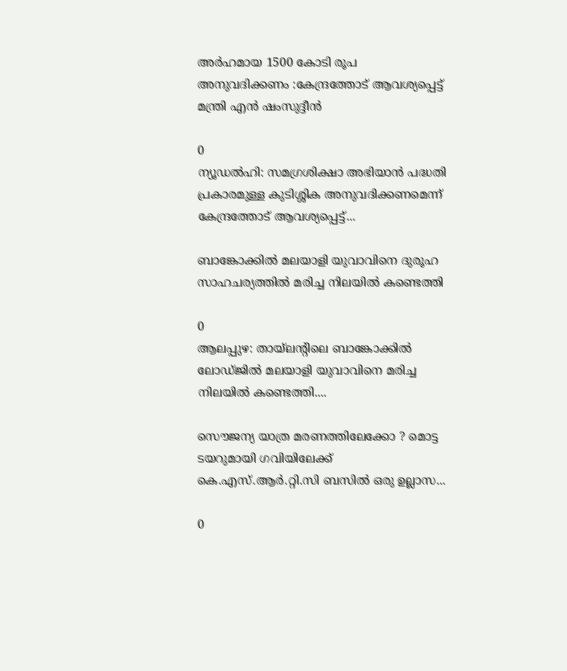അർഹമായ 1500 കോടി രൂപ അനുവദിക്കണം :കേന്ദ്രത്തോട് ആവശ്യപ്പെട്ട് മന്ത്രി എന്‍ ഷംസുദ്ദീന്‍

0
ന്യൂഡല്‍ഹി: സമഗ്രശിക്ഷാ അഭിയാന്‍ പദ്ധതി പ്രകാരമുള്ള കുടിശ്ശിക അനുവദിക്കണമെന്ന് കേന്ദ്രത്തോട് ആവശ്യപ്പെട്ട്...

ബാങ്കോക്കിൽ മലയാളി യുവാവിനെ ദുരൂഹ സാഹചര്യത്തിൽ മരിച്ച നിലയിൽ കണ്ടെത്തി

0
ആലപ്പുഴ: തായ്‌ലന്റിലെ ബാങ്കോക്കില്‍ ലോഡ്ജില്‍ മലയാളി യുവാവിനെ മരിച്ച നിലയില്‍ കണ്ടെത്തി....

സൌജന്യ യാത്ര മരണത്തിലേക്കോ ? മൊട്ട ടയറുമായി ഗവിയിലേക്ക് കെ.എസ്.ആര്‍.റ്റി.സി ബസില്‍ ഒരു ഉല്ലാസ...

0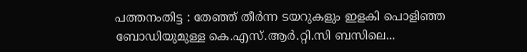പത്തനംതിട്ട : തേഞ്ഞ് തീര്‍ന്ന ടയറുകളും ഇളകി പൊളിഞ്ഞ ബോഡിയുമുള്ള കെ.എസ്.ആര്‍.റ്റി.സി ബസിലെ...